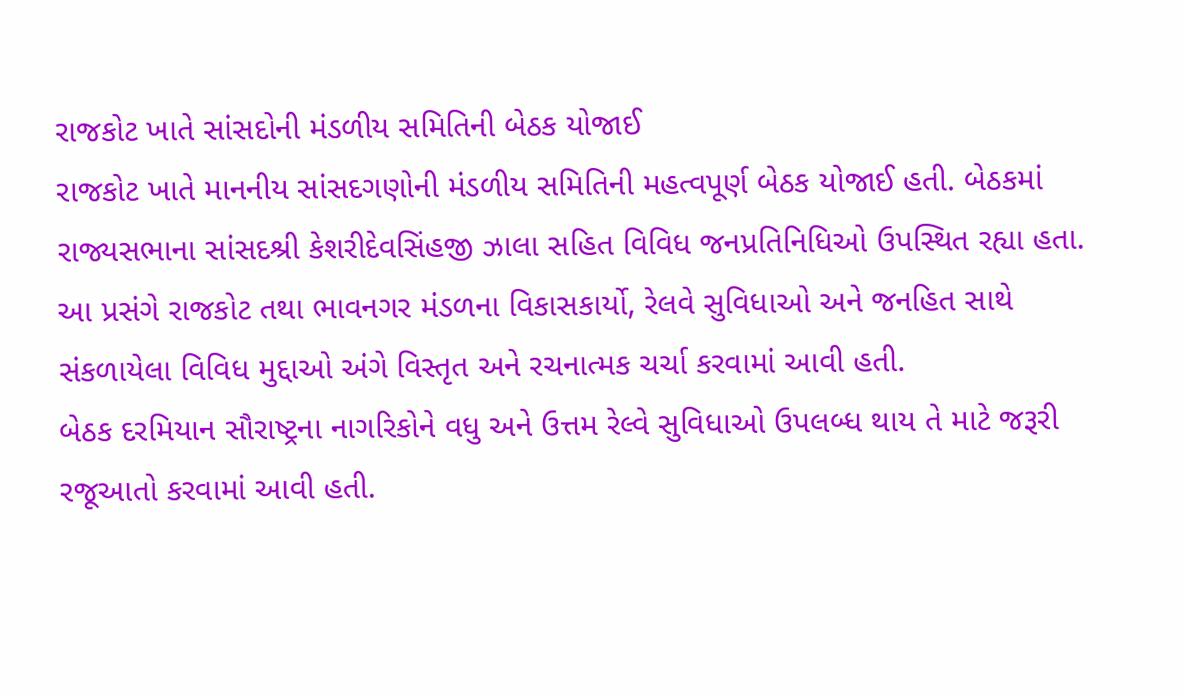રાજકોટ ખાતે સાંસદોની મંડળીય સમિતિની બેઠક યોજાઈ
રાજકોટ ખાતે માનનીય સાંસદગણોની મંડળીય સમિતિની મહત્વપૂર્ણ બેઠક યોજાઈ હતી. બેઠકમાં રાજ્યસભાના સાંસદશ્રી કેશરીદેવસિંહજી ઝાલા સહિત વિવિધ જનપ્રતિનિધિઓ ઉપસ્થિત રહ્યા હતા. આ પ્રસંગે રાજકોટ તથા ભાવનગર મંડળના વિકાસકાર્યો, રેલવે સુવિધાઓ અને જનહિત સાથે સંકળાયેલા વિવિધ મુદ્દાઓ અંગે વિસ્તૃત અને રચનાત્મક ચર્ચા કરવામાં આવી હતી.
બેઠક દરમિયાન સૌરાષ્ટ્રના નાગરિકોને વધુ અને ઉત્તમ રેલ્વે સુવિધાઓ ઉપલબ્ધ થાય તે માટે જરૂરી રજૂઆતો કરવામાં આવી હતી.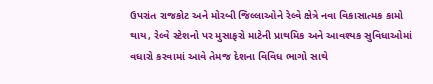ઉપરાંત રાજકોટ અને મોરબી જિલ્લાઓને રેલ્વે ક્ષેત્રે નવા વિકાસાત્મક કામો થાય, રેલ્વે સ્ટેશનો પર મુસાફરો માટેની પ્રાથમિક અને આવશ્યક સુવિધાઓમાં વધારો કરવામાં આવે તેમજ દેશના વિવિધ ભાગો સાથે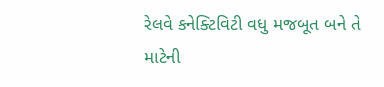રેલવે કનેક્ટિવિટી વધુ મજબૂત બને તે માટેની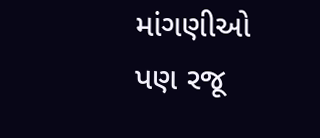માંગણીઓ પણ રજૂ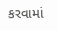કરવામાં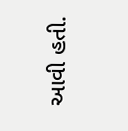આવી હતી.